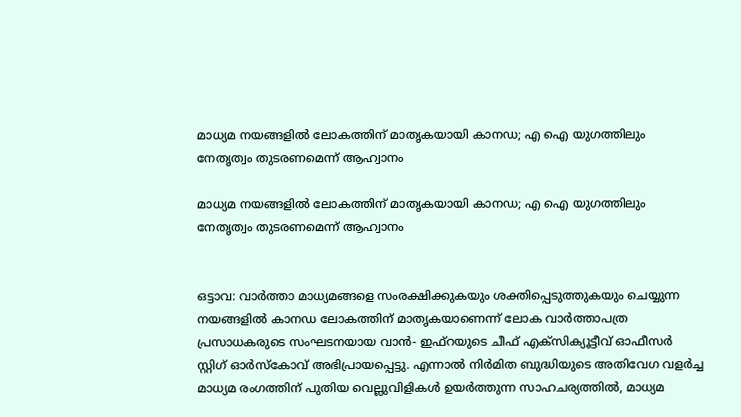മാധ്യമ നയങ്ങളില്‍ ലോകത്തിന് മാതൃകയായി കാനഡ; എ ഐ യുഗത്തിലും നേതൃത്വം തുടരണമെന്ന് ആഹ്വാനം

മാധ്യമ നയങ്ങളില്‍ ലോകത്തിന് മാതൃകയായി കാനഡ; എ ഐ യുഗത്തിലും നേതൃത്വം തുടരണമെന്ന് ആഹ്വാനം


ഒട്ടാവ: വാര്‍ത്താ മാധ്യമങ്ങളെ സംരക്ഷിക്കുകയും ശക്തിപ്പെടുത്തുകയും ചെയ്യുന്ന നയങ്ങളില്‍ കാനഡ ലോകത്തിന് മാതൃകയാണെന്ന് ലോക വാര്‍ത്താപത്ര പ്രസാധകരുടെ സംഘടനയായ വാന്‍- ഇഫ്‌റയുടെ ചീഫ് എക്‌സിക്യൂട്ടീവ് ഓഫീസര്‍ സ്റ്റിഗ് ഓര്‍സ്‌കോവ് അഭിപ്രായപ്പെട്ടു. എന്നാല്‍ നിര്‍മിത ബുദ്ധിയുടെ അതിവേഗ വളര്‍ച്ച മാധ്യമ രംഗത്തിന് പുതിയ വെല്ലുവിളികള്‍ ഉയര്‍ത്തുന്ന സാഹചര്യത്തില്‍, മാധ്യമ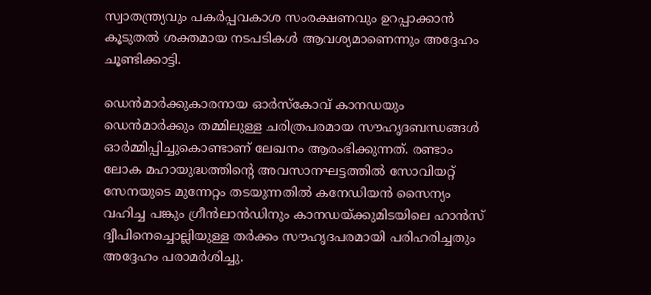സ്വാതന്ത്ര്യവും പകര്‍പ്പവകാശ സംരക്ഷണവും ഉറപ്പാക്കാന്‍ കൂടുതല്‍ ശക്തമായ നടപടികള്‍ ആവശ്യമാണെന്നും അദ്ദേഹം ചൂണ്ടിക്കാട്ടി.

ഡെന്‍മാര്‍ക്കുകാരനായ ഓര്‍സ്‌കോവ് കാനഡയും ഡെന്‍മാര്‍ക്കും തമ്മിലുള്ള ചരിത്രപരമായ സൗഹൃദബന്ധങ്ങള്‍ ഓര്‍മ്മിപ്പിച്ചുകൊണ്ടാണ് ലേഖനം ആരംഭിക്കുന്നത്. രണ്ടാം ലോക മഹായുദ്ധത്തിന്റെ അവസാനഘട്ടത്തില്‍ സോവിയറ്റ് സേനയുടെ മുന്നേറ്റം തടയുന്നതില്‍ കനേഡിയന്‍ സൈന്യം വഹിച്ച പങ്കും ഗ്രീന്‍ലാന്‍ഡിനും കാനഡയ്ക്കുമിടയിലെ ഹാന്‍സ് ദ്വീപിനെച്ചൊല്ലിയുള്ള തര്‍ക്കം സൗഹൃദപരമായി പരിഹരിച്ചതും അദ്ദേഹം പരാമര്‍ശിച്ചു.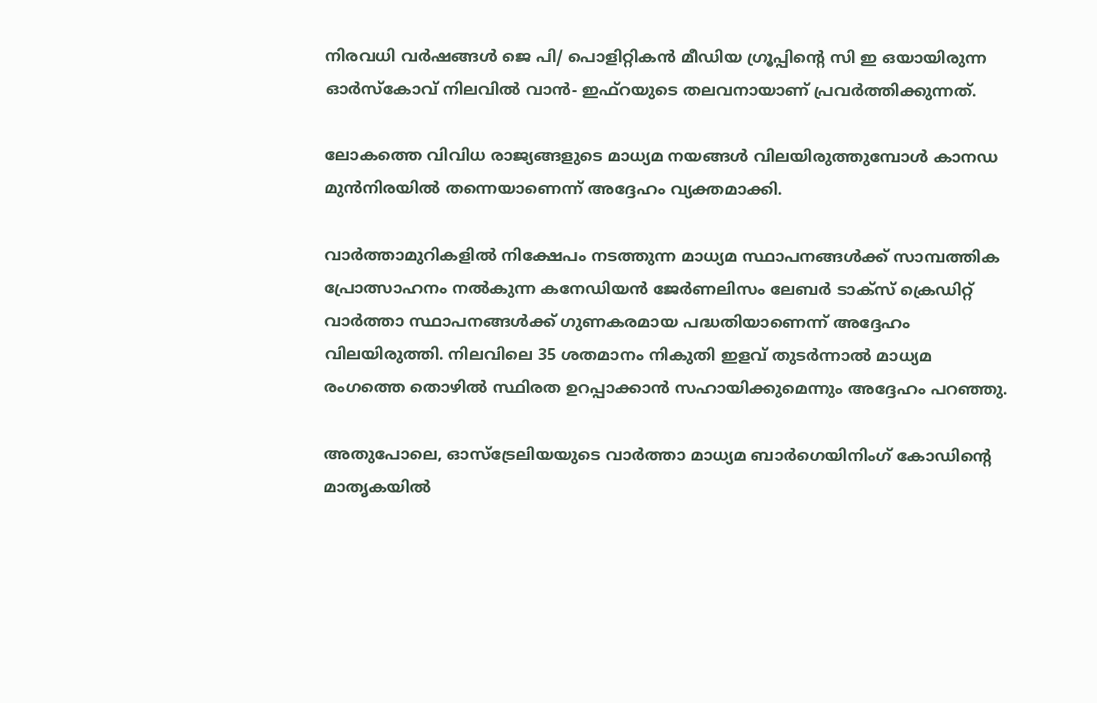നിരവധി വര്‍ഷങ്ങള്‍ ജെ പി/ പൊളിറ്റികന്‍ മീഡിയ ഗ്രൂപ്പിന്റെ സി ഇ ഒയായിരുന്ന ഓര്‍സ്‌കോവ് നിലവില്‍ വാന്‍- ഇഫ്‌റയുടെ തലവനായാണ് പ്രവര്‍ത്തിക്കുന്നത്.

ലോകത്തെ വിവിധ രാജ്യങ്ങളുടെ മാധ്യമ നയങ്ങള്‍ വിലയിരുത്തുമ്പോള്‍ കാനഡ മുന്‍നിരയില്‍ തന്നെയാണെന്ന് അദ്ദേഹം വ്യക്തമാക്കി.

വാര്‍ത്താമുറികളില്‍ നിക്ഷേപം നടത്തുന്ന മാധ്യമ സ്ഥാപനങ്ങള്‍ക്ക് സാമ്പത്തിക പ്രോത്സാഹനം നല്‍കുന്ന കനേഡിയന്‍ ജേര്‍ണലിസം ലേബര്‍ ടാക്‌സ് ക്രെഡിറ്റ് വാര്‍ത്താ സ്ഥാപനങ്ങള്‍ക്ക് ഗുണകരമായ പദ്ധതിയാണെന്ന് അദ്ദേഹം വിലയിരുത്തി. നിലവിലെ 35 ശതമാനം നികുതി ഇളവ് തുടര്‍ന്നാല്‍ മാധ്യമ രംഗത്തെ തൊഴില്‍ സ്ഥിരത ഉറപ്പാക്കാന്‍ സഹായിക്കുമെന്നും അദ്ദേഹം പറഞ്ഞു.

അതുപോലെ, ഓസ്ട്രേലിയയുടെ വാര്‍ത്താ മാധ്യമ ബാര്‍ഗെയിനിംഗ് കോഡിന്റെ മാതൃകയില്‍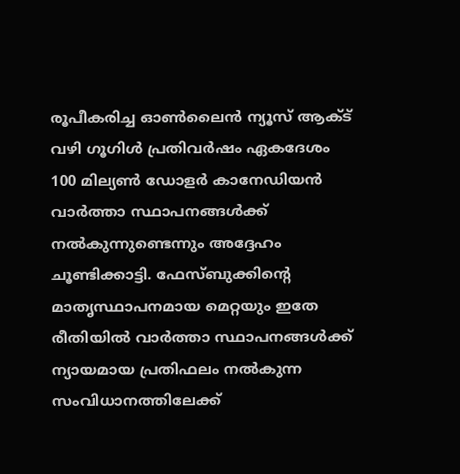രൂപീകരിച്ച ഓണ്‍ലൈന്‍ ന്യൂസ് ആക്ട് വഴി ഗൂഗിള്‍ പ്രതിവര്‍ഷം ഏകദേശം 100 മില്യണ്‍ ഡോളര്‍ കാനേഡിയന്‍ വാര്‍ത്താ സ്ഥാപനങ്ങള്‍ക്ക് നല്‍കുന്നുണ്ടെന്നും അദ്ദേഹം ചൂണ്ടിക്കാട്ടി. ഫേസ്ബുക്കിന്റെ മാതൃസ്ഥാപനമായ മെറ്റയും ഇതേ രീതിയില്‍ വാര്‍ത്താ സ്ഥാപനങ്ങള്‍ക്ക് ന്യായമായ പ്രതിഫലം നല്‍കുന്ന സംവിധാനത്തിലേക്ക്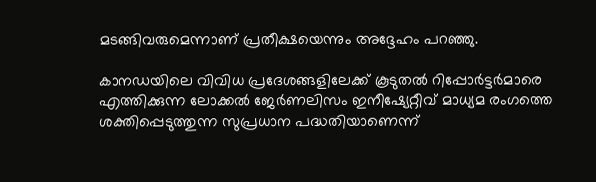മടങ്ങിവരുമെന്നാണ് പ്രതീക്ഷയെന്നും അദ്ദേഹം പറഞ്ഞു.

കാനഡയിലെ വിവിധ പ്രദേശങ്ങളിലേക്ക് കൂടുതല്‍ റിപ്പോര്‍ട്ടര്‍മാരെ എത്തിക്കുന്ന ലോക്കല്‍ ജേര്‍ണലിസം ഇനീഷ്യേറ്റീവ് മാധ്യമ രംഗത്തെ ശക്തിപ്പെടുത്തുന്ന സുപ്രധാന പദ്ധതിയാണെന്ന്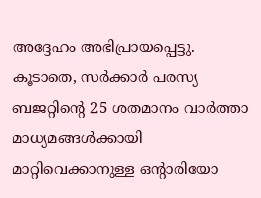അദ്ദേഹം അഭിപ്രായപ്പെട്ടു. കൂടാതെ, സര്‍ക്കാര്‍ പരസ്യ ബജറ്റിന്റെ 25 ശതമാനം വാര്‍ത്താ മാധ്യമങ്ങള്‍ക്കായി മാറ്റിവെക്കാനുള്ള ഒന്റാരിയോ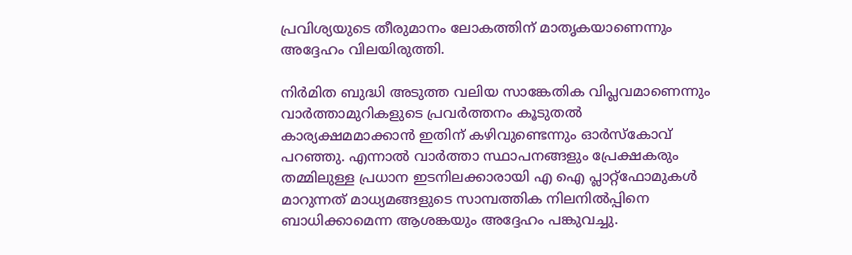പ്രവിശ്യയുടെ തീരുമാനം ലോകത്തിന് മാതൃകയാണെന്നും അദ്ദേഹം വിലയിരുത്തി.

നിര്‍മിത ബുദ്ധി അടുത്ത വലിയ സാങ്കേതിക വിപ്ലവമാണെന്നും വാര്‍ത്താമുറികളുടെ പ്രവര്‍ത്തനം കൂടുതല്‍ കാര്യക്ഷമമാക്കാന്‍ ഇതിന് കഴിവുണ്ടെന്നും ഓര്‍സ്‌കോവ് പറഞ്ഞു. എന്നാല്‍ വാര്‍ത്താ സ്ഥാപനങ്ങളും പ്രേക്ഷകരും തമ്മിലുള്ള പ്രധാന ഇടനിലക്കാരായി എ ഐ പ്ലാറ്റ്ഫോമുകള്‍ മാറുന്നത് മാധ്യമങ്ങളുടെ സാമ്പത്തിക നിലനില്‍പ്പിനെ ബാധിക്കാമെന്ന ആശങ്കയും അദ്ദേഹം പങ്കുവച്ചു.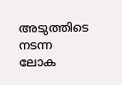അടുത്തിടെ നടന്ന ലോക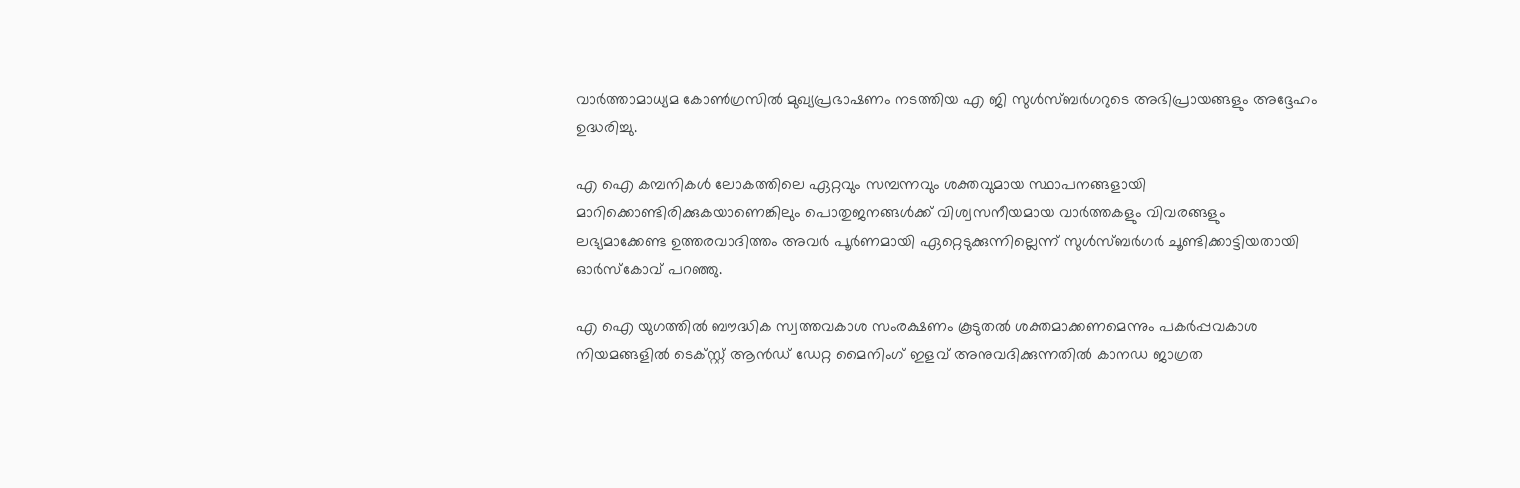വാര്‍ത്താമാധ്യമ കോണ്‍ഗ്രസില്‍ മുഖ്യപ്രഭാഷണം നടത്തിയ എ ജി സുള്‍സ്ബര്‍ഗറുടെ അഭിപ്രായങ്ങളും അദ്ദേഹം ഉദ്ധരിച്ചു.

എ ഐ കമ്പനികള്‍ ലോകത്തിലെ ഏറ്റവും സമ്പന്നവും ശക്തവുമായ സ്ഥാപനങ്ങളായി മാറിക്കൊണ്ടിരിക്കുകയാണെങ്കിലും പൊതുജനങ്ങള്‍ക്ക് വിശ്വസനീയമായ വാര്‍ത്തകളും വിവരങ്ങളും ലഭ്യമാക്കേണ്ട ഉത്തരവാദിത്തം അവര്‍ പൂര്‍ണമായി ഏറ്റെടുക്കുന്നില്ലെന്ന് സുള്‍സ്ബര്‍ഗര്‍ ചൂണ്ടിക്കാട്ടിയതായി ഓര്‍സ്‌കോവ് പറഞ്ഞു.

എ ഐ യുഗത്തില്‍ ബൗദ്ധിക സ്വത്തവകാശ സംരക്ഷണം കൂടുതല്‍ ശക്തമാക്കണമെന്നും പകര്‍പ്പവകാശ നിയമങ്ങളില്‍ ടെക്സ്റ്റ് ആന്‍ഡ് ഡേറ്റ മൈനിംഗ് ഇളവ് അനുവദിക്കുന്നതില്‍ കാനഡ ജാഗ്രത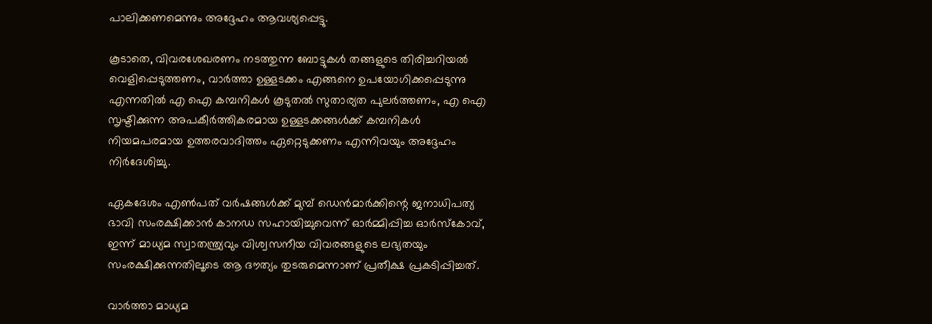പാലിക്കണമെന്നും അദ്ദേഹം ആവശ്യപ്പെട്ടു.

കൂടാതെ, വിവരശേഖരണം നടത്തുന്ന ബോട്ടുകള്‍ തങ്ങളുടെ തിരിച്ചറിയല്‍ വെളിപ്പെടുത്തണം, വാര്‍ത്താ ഉള്ളടക്കം എങ്ങനെ ഉപയോഗിക്കപ്പെടുന്നു എന്നതില്‍ എ ഐ കമ്പനികള്‍ കൂടുതല്‍ സുതാര്യത പുലര്‍ത്തണം, എ ഐ സൃഷ്ടിക്കുന്ന അപകീര്‍ത്തികരമായ ഉള്ളടക്കങ്ങള്‍ക്ക് കമ്പനികള്‍ നിയമപരമായ ഉത്തരവാദിത്തം ഏറ്റെടുക്കണം എന്നിവയും അദ്ദേഹം നിര്‍ദേശിച്ചു.

ഏകദേശം എണ്‍പത് വര്‍ഷങ്ങള്‍ക്ക് മുമ്പ് ഡെന്‍മാര്‍ക്കിന്റെ ജനാധിപത്യ ഭാവി സംരക്ഷിക്കാന്‍ കാനഡ സഹായിച്ചുവെന്ന് ഓര്‍മ്മിപ്പിച്ച ഓര്‍സ്‌കോവ്, ഇന്ന് മാധ്യമ സ്വാതന്ത്ര്യവും വിശ്വസനീയ വിവരങ്ങളുടെ ലഭ്യതയും സംരക്ഷിക്കുന്നതിലൂടെ ആ ദൗത്യം തുടരുമെന്നാണ് പ്രതീക്ഷ പ്രകടിപ്പിച്ചത്.

വാര്‍ത്താ മാധ്യമ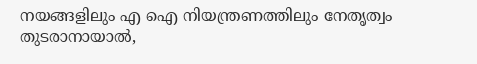നയങ്ങളിലും എ ഐ നിയന്ത്രണത്തിലും നേതൃത്വം തുടരാനായാല്‍,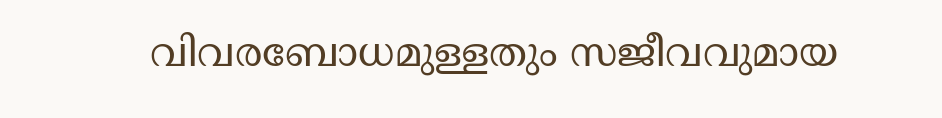വിവരബോധമുള്ളതും സജീവവുമായ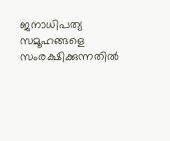ജനാധിപത്യ സമൂഹങ്ങളെ സംരക്ഷിക്കുന്നതില്‍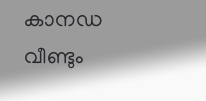കാനഡ വീണ്ടും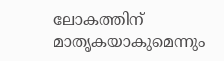ലോകത്തിന് മാതൃകയാകുമെന്നും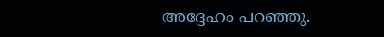അദ്ദേഹം പറഞ്ഞു.